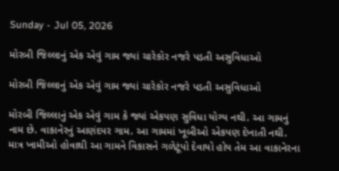Sunday - Jul 05, 2026

મોરબી જિલ્લાનું એક એવું ગામ જ્યાં ચારેકોર નજરે પડતી અસુવિધાઓ

મોરબી જિલ્લાનું એક એવું ગામ જ્યાં ચારેકોર નજરે પડતી અસુવિધાઓ

મોરબી જિલ્લાનું એક એવું ગામ કે જ્યાં એકપણ સુવિધા યોગ્ય નથી. આ ગામનું નામ છે. વાકાનેરનું આણંદપર ગામ. આ ગામમાં ખૂબીઓ એકપણ દેખાતી નથી. માત્ર ખામીઓ હોવાથી આ ગામને વિકાસને ગળેટૂંપો દેવાયો હોય તેમ આ વાકાનેરના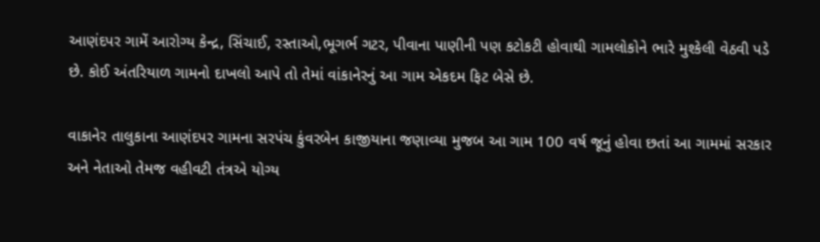આણંદપર ગામેં આરોગ્ય કેન્દ્ર, સિંચાઈ, રસ્તાઓ,ભૂગર્ભ ગટર, પીવાના પાણીની પણ કટોકટી હોવાથી ગામલોકોને ભારે મુશ્કેલી વેઠવી પડે છે. કોઈ અંતરિયાળ ગામનો દાખલો આપે તો તેમાં વાંકાનેરનું આ ગામ એકદમ ફિટ બેસે છે.

વાકાનેર તાલુકાના આણંદપર ગામના સરપંચ કુંવરબેન કાજીયાના જણાવ્યા મુજબ આ ગામ 100 વર્ષ જૂનું હોવા છતાં આ ગામમાં સરકાર અને નેતાઓ તેમજ વહીવટી તંત્રએ યોગ્ય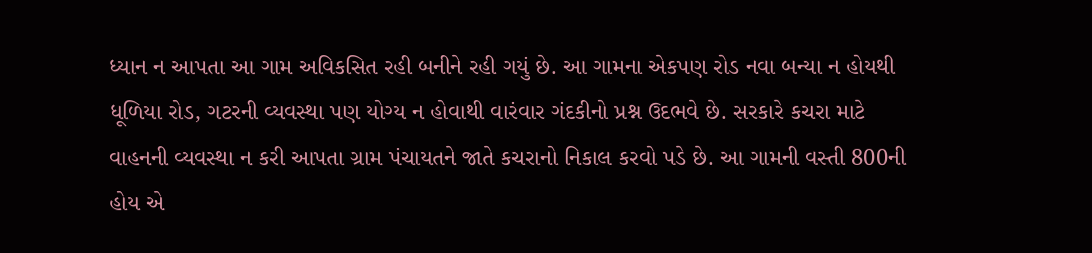ધ્યાન ન આપતા આ ગામ અવિકસિત રહી બનીને રહી ગયું છે. આ ગામના એકપણ રોડ નવા બન્યા ન હોયથી ધૂળિયા રોડ, ગટરની વ્યવસ્થા પણ યોગ્ય ન હોવાથી વારંવાર ગંદકીનો પ્રશ્ન ઉદભવે છે. સરકારે કચરા માટે વાહનની વ્યવસ્થા ન કરી આપતા ગ્રામ પંચાયતને જાતે કચરાનો નિકાલ કરવો પડે છે. આ ગામની વસ્તી 800ની  હોય એ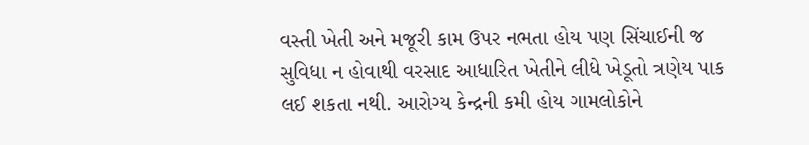વસ્તી ખેતી અને મજૂરી કામ ઉપર નભતા હોય પણ સિંચાઈની જ સુવિધા ન હોવાથી વરસાદ આધારિત ખેતીને લીધે ખેડૂતો ત્રણેય પાક લઈ શકતા નથી. આરોગ્ય કેન્દ્રની કમી હોય ગામલોકોને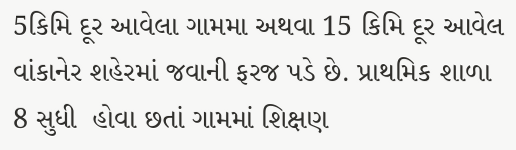5કિમિ દૂર આવેલા ગામમા અથવા 15 કિમિ દૂર આવેલ વાંકાનેર શહેરમાં જવાની ફરજ પડે છે. પ્રાથમિક શાળા 8 સુધી  હોવા છતાં ગામમાં શિક્ષણ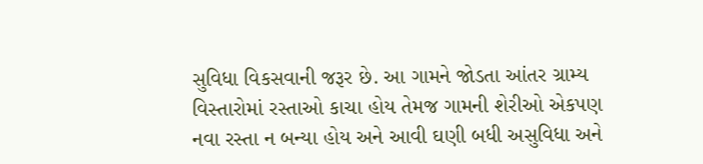સુવિધા વિકસવાની જરૂર છે. આ ગામને જોડતા આંતર ગ્રામ્ય વિસ્તારોમાં રસ્તાઓ કાચા હોય તેમજ ગામની શેરીઓ એકપણ નવા રસ્તા ન બન્યા હોય અને આવી ઘણી બધી અસુવિધા અને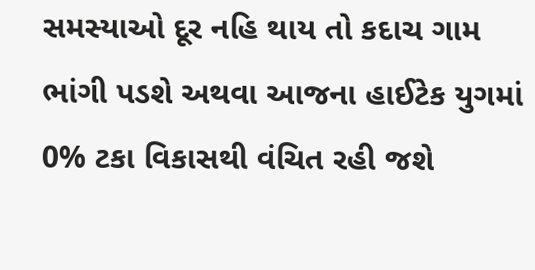સમસ્યાઓ દૂર નહિ થાય તો કદાચ ગામ ભાંગી પડશે અથવા આજના હાઈટેક યુગમાં 0% ટકા વિકાસથી વંચિત રહી જશે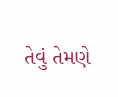તેવું તેમણે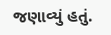જણાવ્યું હતું.